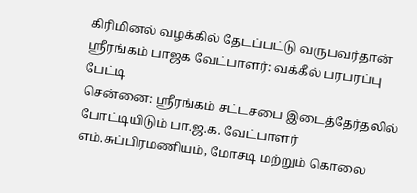கிரிமினல் வழக்கில் தேடப்பட்டு வருபவர்தான் ஸ்ரீரங்கம் பாஜக வேட்பாளர்: வக்கீல் பரபரப்பு பேட்டி
சென்னை: ஸ்ரீரங்கம் சட்டசபை இடைத்தேர்தலில் போட்டியிடும் பா.ஜ.க. வேட்பாளர் எம்.சுப்பிரமணியம், மோசடி மற்றும் கொலை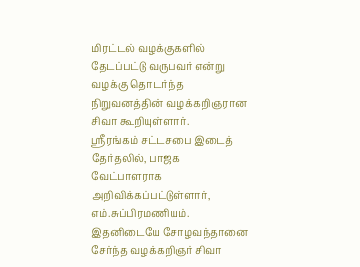மிரட்டல் வழக்குகளில் தேடப்பட்டு வருபவர் என்று வழக்கு தொடர்ந்த நிறுவனத்தின் வழக்கறிஞரான சிவா கூறியுள்ளார்.
ஸ்ரீரங்கம் சட்டசபை இடைத் தேர்தலில், பாஜக வேட்பாளராக அறிவிக்கப்பட்டுள்ளார், எம்.சுப்பிரமணியம். இதனிடையே சோழவந்தானை சேர்ந்த வழக்கறிஞர் சிவா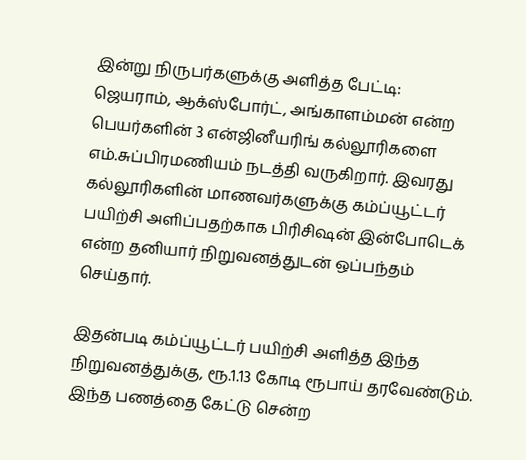இன்று நிருபர்களுக்கு அளித்த பேட்டி:
ஜெயராம், ஆக்ஸ்போர்ட், அங்காளம்மன் என்ற பெயர்களின் 3 என்ஜினீயரிங் கல்லூரிகளை எம்.சுப்பிரமணியம் நடத்தி வருகிறார். இவரது கல்லூரிகளின் மாணவர்களுக்கு கம்ப்யூட்டர் பயிற்சி அளிப்பதற்காக பிரிசிஷன் இன்போடெக் என்ற தனியார் நிறுவனத்துடன் ஒப்பந்தம் செய்தார்.

இதன்படி கம்ப்யூட்டர் பயிற்சி அளித்த இந்த நிறுவனத்துக்கு, ரூ.1.13 கோடி ரூபாய் தரவேண்டும். இந்த பணத்தை கேட்டு சென்ற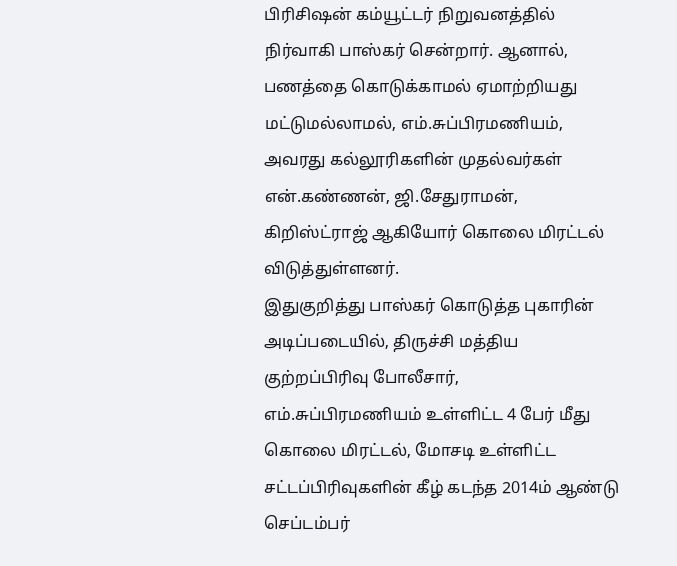பிரிசிஷன் கம்யூட்டர் நிறுவனத்தில் நிர்வாகி பாஸ்கர் சென்றார். ஆனால், பணத்தை கொடுக்காமல் ஏமாற்றியது மட்டுமல்லாமல், எம்.சுப்பிரமணியம், அவரது கல்லூரிகளின் முதல்வர்கள் என்.கண்ணன், ஜி.சேதுராமன், கிறிஸ்ட்ராஜ் ஆகியோர் கொலை மிரட்டல் விடுத்துள்ளனர்.
இதுகுறித்து பாஸ்கர் கொடுத்த புகாரின் அடிப்படையில், திருச்சி மத்திய குற்றப்பிரிவு போலீசார், எம்.சுப்பிரமணியம் உள்ளிட்ட 4 பேர் மீது கொலை மிரட்டல், மோசடி உள்ளிட்ட சட்டப்பிரிவுகளின் கீழ் கடந்த 2014ம் ஆண்டு செப்டம்பர்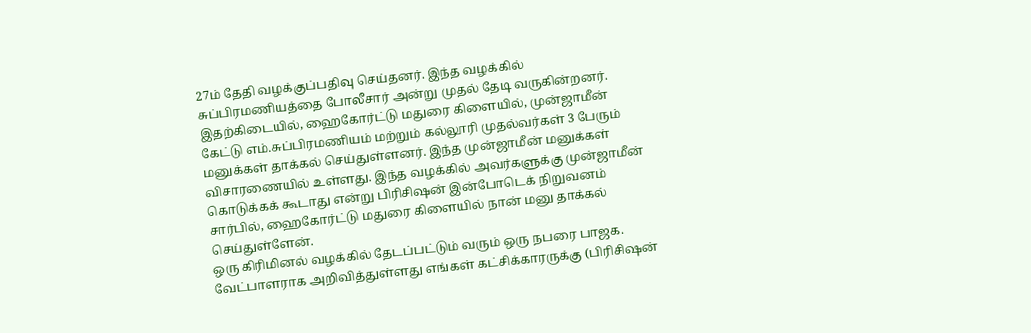27ம் தேதி வழக்குப்பதிவு செய்தனர். இந்த வழக்கில் சுப்பிரமணியத்தை போலீசார் அன்று முதல் தேடி வருகின்றனர்.
இதற்கிடையில், ஹைகோர்ட்டு மதுரை கிளையில், முன்ஜாமீன் கேட்டு எம்.சுப்பிரமணியம் மற்றும் கல்லூரி முதல்வர்கள் 3 பேரும் மனுக்கள் தாக்கல் செய்துள்ளனர். இந்த முன்ஜாமீன் மனுக்கள் விசாரணையில் உள்ளது. இந்த வழக்கில் அவர்களுக்கு முன்ஜாமீன் கொடுக்கக் கூடாது என்று பிரிசிஷன் இன்போடெக் நிறுவனம் சார்பில், ஹைகோர்ட்டு மதுரை கிளையில் நான் மனு தாக்கல் செய்துள்ளேன்.
ஒரு கிரிமினல் வழக்கில் தேடப்பட்டும் வரும் ஒரு நபரை பாஜக. வேட்பாளராக அறிவித்துள்ளது எங்கள் கட்சிக்காரருக்கு (பிரிசிஷன்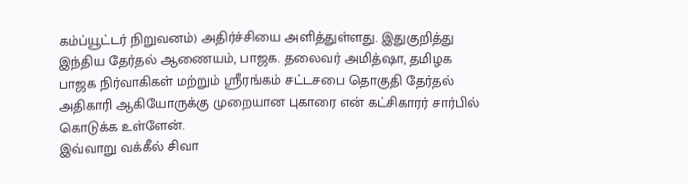கம்ப்யூட்டர் நிறுவனம்) அதிர்ச்சியை அளித்துள்ளது. இதுகுறித்து இந்திய தேர்தல் ஆணையம், பாஜக. தலைவர் அமித்ஷா, தமிழக பாஜக நிர்வாகிகள் மற்றும் ஸ்ரீரங்கம் சட்டசபை தொகுதி தேர்தல் அதிகாரி ஆகியோருக்கு முறையான புகாரை என் கட்சிகாரர் சார்பில் கொடுக்க உள்ளேன்.
இவ்வாறு வக்கீல் சிவா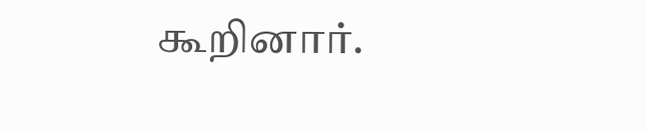கூறினார்.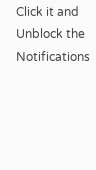Click it and Unblock the Notifications